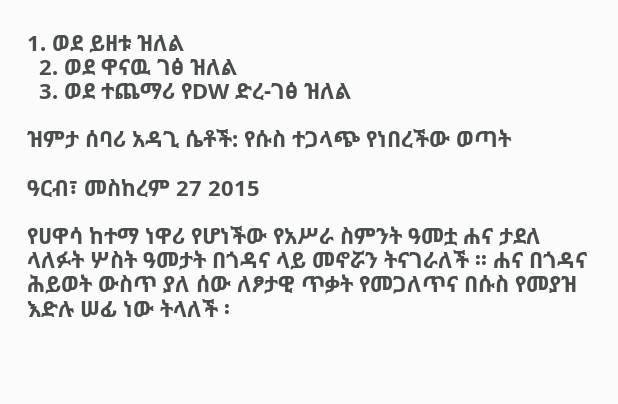1. ወደ ይዘቱ ዝለል
  2. ወደ ዋናዉ ገፅ ዝለል
  3. ወደ ተጨማሪ የDW ድረ-ገፅ ዝለል

ዝምታ ሰባሪ አዳጊ ሴቶች: የሱስ ተጋላጭ የነበረችው ወጣት

ዓርብ፣ መስከረም 27 2015

የሀዋሳ ከተማ ነዋሪ የሆነችው የአሥራ ስምንት ዓመቷ ሐና ታደለ ላለፉት ሦስት ዓመታት በጎዳና ላይ መኖሯን ትናገራለች ፡፡ ሐና በጎዳና ሕይወት ውስጥ ያለ ሰው ለፆታዊ ጥቃት የመጋለጥና በሱስ የመያዝ እድሉ ሠፊ ነው ትላለች ፡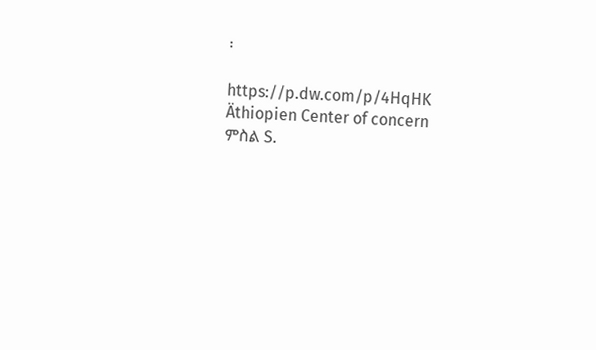፡

https://p.dw.com/p/4HqHK
Äthiopien Center of concern
ምስል S.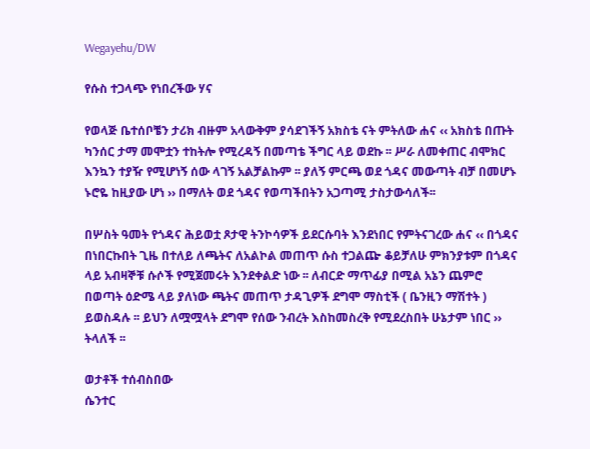Wegayehu/DW

የሱስ ተጋላጭ የነበረችው ሃና

የወላጅ ቤተሰቦቼን ታሪክ ብዙም አላውቅም ያሳደገችኝ አክስቴ ናት ምትለው ሐና ‹‹ አክስቴ በጡት ካንሰር ታማ መሞቷን ተከትሎ የሚረዳኝ በመጣቴ ችግር ላይ ወደኩ ፡፡ ሥራ ለመቀጠር ብሞክር እንኳን ተያዥ የሚሆነኝ ሰው ላገኝ አልቻልኩም ፡፡ ያለኝ ምርጫ ወደ ጎዳና መውጣት ብቻ በመሆኑ ኑሮዬ ከዚያው ሆነ ›› በማለት ወደ ጎዳና የወጣችበትን አጋጣሚ ታስታውሳለች፡፡

በሦስት ዓመት የጎዳና ሕይወቷ ጾታዊ ትንኮሳዎች ይደርሱባት እንደነበር የምትናገረው ሐና ‹‹ በጎዳና በነበርኩበት ጊዜ በተለይ ለጫትና ለአልኮል መጠጥ ሱስ ተጋልጬ ቆይቻለሁ ምክንያቱም በጎዳና ላይ አብዛኞቹ ሱሶች የሚጀመሩት እንደቀልድ ነው ፡፡ ለብርድ ማጥፊያ በሚል አኔን ጨምሮ በወጣት ዕድሜ ላይ ያለነው ጫትና መጠጥ ታዳጊዎች ደግሞ ማስቲች ( ቤንዚን ማሽተት ) ይወስዳሉ ፡፡ ይህን ለሟሟላት ደግሞ የሰው ንብረት እስከመስረቅ የሚደረስበት ሁኔታም ነበር ›› ትላለች ፡፡

ወታቶች ተሰብስበው
ሴንተር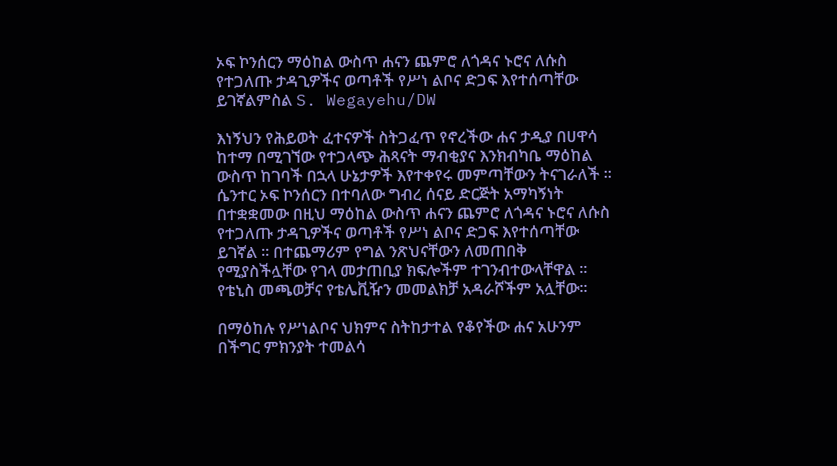ኦፍ ኮንሰርን ማዕከል ውስጥ ሐናን ጨምሮ ለጎዳና ኑሮና ለሱስ የተጋለጡ ታዳጊዎችና ወጣቶች የሥነ ልቦና ድጋፍ እየተሰጣቸው ይገኛልምስል S. Wegayehu/DW

እነኝህን የሕይወት ፈተናዎች ስትጋፈጥ የኖረችው ሐና ታዲያ በሀዋሳ ከተማ በሚገኘው የተጋላጭ ሕጻናት ማብቂያና እንክብካቤ ማዕከል ውስጥ ከገባች በኋላ ሁኔታዎች እየተቀየሩ መምጣቸውን ትናገራለች ፡፡ ሴንተር ኦፍ ኮንሰርን በተባለው ግብረ ሰናይ ድርጅት አማካኝነት በተቋቋመው በዚህ ማዕከል ውስጥ ሐናን ጨምሮ ለጎዳና ኑሮና ለሱስ የተጋለጡ ታዳጊዎችና ወጣቶች የሥነ ልቦና ድጋፍ እየተሰጣቸው ይገኛል ፡፡ በተጨማሪም የግል ንጽህናቸውን ለመጠበቅ የሚያስችሏቸው የገላ መታጠቢያ ክፍሎችም ተገንብተውላቸዋል ፡፡  የቴኒስ መጫወቻና የቴሌቪዥን መመልክቻ አዳራሾችም አሏቸው፡፡

በማዕከሉ የሥነልቦና ህክምና ስትከታተል የቆየችው ሐና አሁንም በችግር ምክንያት ተመልሳ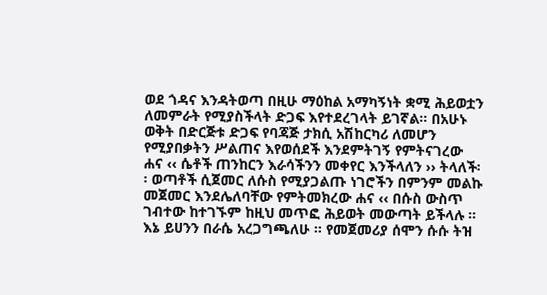ወደ ጎዳና እንዳትወጣ በዚሁ ማዕከል አማካኝነት ቋሚ ሕይወቷን ለመምራት የሚያስችላት ድጋፍ እየተደረገላት ይገኛል፡፡ በአሁኑ ወቅት በድርጅቱ ድጋፍ የባጃጅ ታክሲ አሽከርካሪ ለመሆን የሚያበቃትን ሥልጠና እየወሰደች እንደምትገኝ የምትናገረው ሐና ‹‹ ሴቶች ጠንከርን እራሳችንን መቀየር እንችላለን ›› ትላለች፡፡ ወጣቶች ሲጀመር ለሱስ የሚያጋልጡ ነገሮችን በምንም መልኩ መጀመር እንደሌለባቸው የምትመክረው ሐና ‹‹ በሱስ ውስጥ ገብተው ከተገኙም ከዚህ መጥፎ ሕይወት መውጣት ይችላሉ ፡፡ እኔ ይሀንን በራሴ አረጋግጫለሁ ፡፡ የመጀመሪያ ሰሞን ሱሱ ትዝ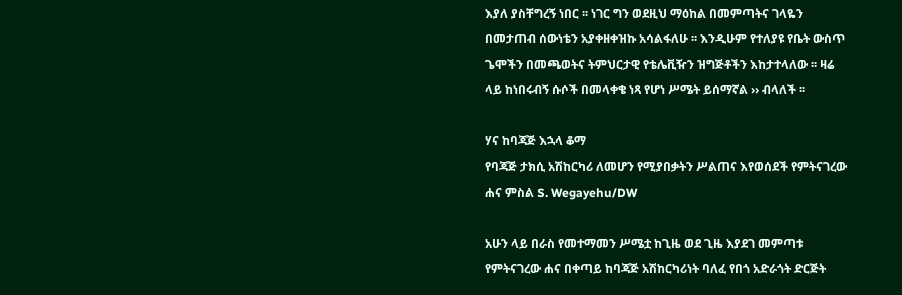እያለ ያስቸግረኝ ነበር ፡፡ ነገር ግን ወደዚህ ማዕከል በመምጣትና ገላዬን በመታጠብ ሰውነቴን አያቀዘቀዝኩ አሳልፋለሁ ፡፡ እንዲሁም የተለያዩ የቤት ውስጥ ጌሞችን በመጫወትና ትምህርታዊ የቴሌቪዥን ዝግጅቶችን እከታተላለው ፡፡ ዛሬ ላይ ከነበሩብኝ ሱሶች በመላቀቄ ነጻ የሆነ ሥሜት ይሰማኛል ›› ብላለች ፡፡

ሃና ከባጃጅ እኋላ ቆማ
የባጃጅ ታክሲ አሽከርካሪ ለመሆን የሚያበቃትን ሥልጠና እየወሰደች የምትናገረው ሐና ምስል S. Wegayehu/DW

አሁን ላይ በራስ የመተማመን ሥሜቷ ከጊዜ ወደ ጊዜ እያደገ መምጣቱ የምትናገረው ሐና በቀጣይ ከባጃጅ አሽከርካሪነት ባለፈ የበጎ አድራጎት ድርጅት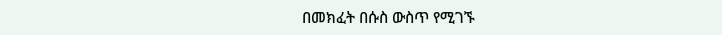በመክፈት በሱስ ውስጥ የሚገኙ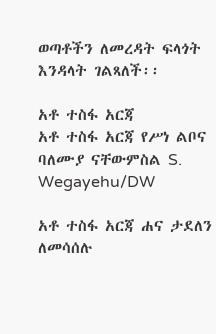ወጣቶችን ለመረዳት ፍላጎት እንዳላት ገልጻለች፡፡

አቶ ተስፋ አርጃ
አቶ ተስፋ አርጃ የሥነ ልቦና ባለሙያ ናቸውምስል S. Wegayehu/DW

አቶ ተስፋ አርጃ ሐና ታደለን ለመሳሰሉ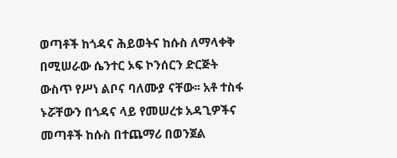ወጣቶች ከጎዳና ሕይወትና ከሱስ ለማላቀቅ በሚሠራው ሴንተር ኦፍ ኮንሰርን ድርጅት ውስጥ የሥነ ልቦና ባለሙያ ናቸው፡፡ አቶ ተስፋ ኑሯቸውን በጎዳና ላይ የመሠረቱ አዳጊዎችና መጣቶች ከሱስ በተጨማሪ በወንጀል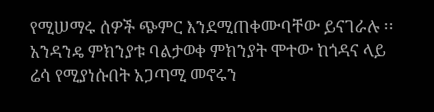የሚሠማሩ ሰዎች ጭምር እንደሚጠቀሙባቸው ይናገራሉ ፡፡ አንዳንዴ ምክንያቱ ባልታወቀ ምክንያት ሞተው ከጎዳና ላይ ሬሳ የሚያነሱበት አጋጣሚ መኖሩን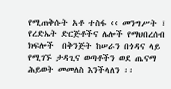የሚጠቅሱት አቶ ተስፋ ‹‹ መንግሥት ፣ የረድኤት ድርጅቶችና ሌሎች የማህበረሰብ ክፍሎች  በቅንጅት ከሠራን በጎዳና ላይ የሚገኙ ታዳጊና ወጣቶችን ወደ ጤናማ ሕይወት መመለስ እንችላለን ፡፡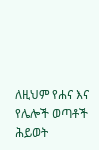ለዚህም የሐና እና የሌሎች ወጣቶች ሕይወት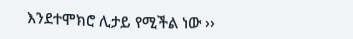እንደተሞክሮ ሊታይ የሚችል ነው ››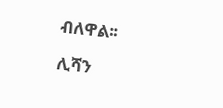ብለዋል፡፡

ሊሻን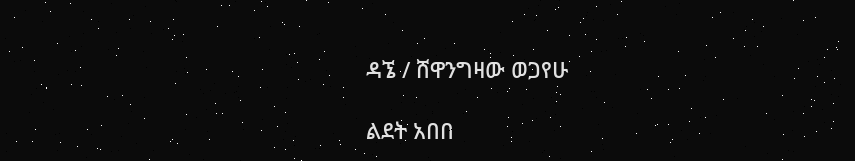ዳኜ / ሸዋንግዛው ወጋየሁ

ልደት አበበ